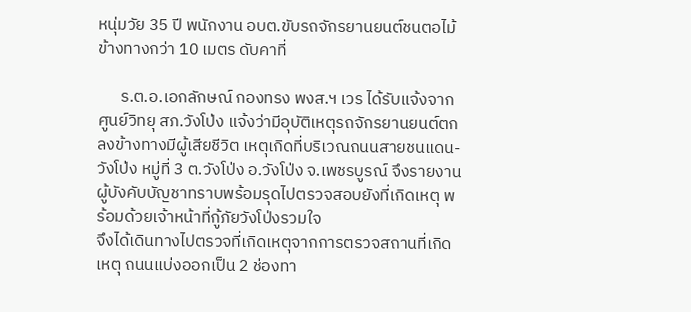หนุ่มวัย 35 ปี พนักงาน อบต.ขับรถจักรยานยนต์ชนตอไม้ข้างทางกว่า 10 เมตร ดับคาที่

      ร.ต.อ.เอกลักษณ์ กองทรง พงส.ฯ เวร ได้รับแจ้งจากศูนย์วิทยุ สภ.วังโป่ง แจ้งว่ามีอุบัติเหตุรถจักรยานยนต์ตกลงข้างทางมีผู้เสียชีวิต เหตุเกิดที่บริเวณถนนสายชนแดน-วังโป่ง หมู่ที่ 3 ต.วังโป่ง อ.วังโป่ง จ.เพชรบูรณ์ จึงรายงานผู้บังคับบัญชาทราบพร้อมรุดไปตรวจสอบยังที่เกิดเหตุ พร้อมด้วยเจ้าหน้าที่กู้ภัยวังโป่งรวมใจ
จึงได้เดินทางไปตรวจที่เกิดเหตุจากการตรวจสถานที่เกิดเหตุ ถนนแบ่งออกเป็น 2 ช่องทา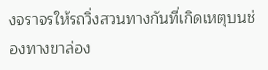งจราจรให้รถวิ่งสวนทางกันที่เกิดเหตุบนช่องทางขาล่อง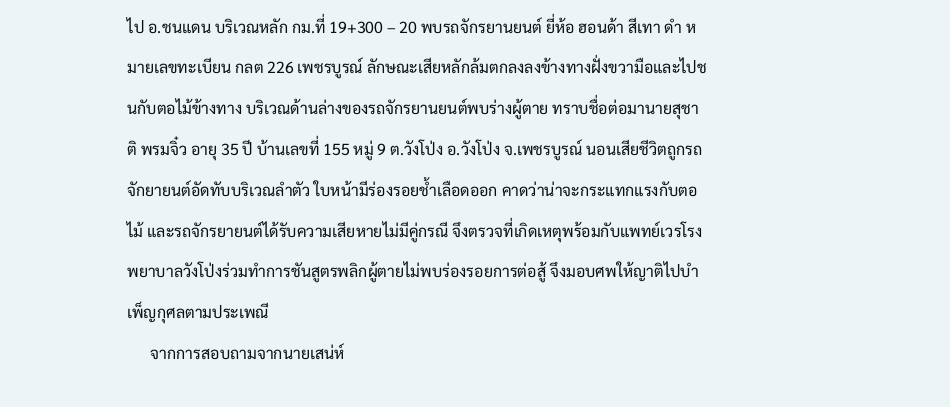ไป อ.ชนแดน บริเวณหลัก กม.ที่ 19+300 – 20 พบรถจักรยานยนต์ ยี่ห้อ ฮอนด้า สีเทา ดำ หมายเลขทะเบียน กลต 226 เพชรบูรณ์ ลักษณะเสียหลักล้มตกลงลงข้างทางฝั่งขวามือและไปชนกับตอไม้ข้างทาง บริเวณด้านล่างของรถจักรยานยนต์พบร่างผู้ตาย ทราบชื่อต่อมานายสุชาติ พรมจิ๋ว อายุ 35 ปี บ้านเลขที่ 155 หมู่ 9 ต.วังโป่ง อ.วังโป่ง จ.เพชรบูรณ์ นอนเสียชีวิตถูกรถจักยายนต์อัดทับบริเวณลำตัว ใบหน้ามีร่องรอยช้ำเลือดออก คาดว่าน่าจะกระแทกแรงกับตอไม้ และรถจักรยายนต์ได้รับความเสียหายไม่มีคู่กรณี จึงตรวจที่เกิดเหตุพร้อมกับแพทย์เวรโรงพยาบาลวังโป่งร่วมทำการชันสูตรพลิกผู้ตายไม่พบร่องรอยการต่อสู้ จึงมอบศพให้ญาติไปบำเพ็ญกุศลตามประเพณี
      จากการสอบถามจากนายเสน่ห์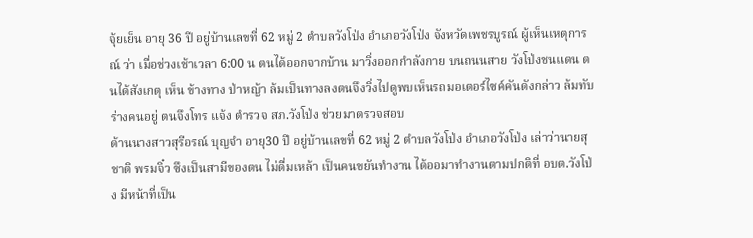จุ้ยเย็น อายุ 36 ปี อยู่บ้านเลขที่ 62 หมู่ 2 ตำบลวังโป่ง อำเภอวังโป่ง จังหวัดเพชรบูรณ์ ผู้เห็นเหตุการณ์ ว่า เมื่อช่วงเช้าเวลา 6:00 น ตนได้ออกจากบ้าน มาวิ่งออกกำลังกาย บนถนนสาย วังโป่งชนแดน ตนได้สังเกตุ เห็น ข้างทาง ป่าหญ้า ล้มเป็นทางลงตนจึงวิ่งไปดูพบเห็นรถมอเตอร์ไซค์คันดังกล่าว ล้มทับ ร่างคนอยู่ ตนจึงโทร แจ้ง ตำรวจ สภ.วังโป่ง ช่วยมาตรวจสอบ
ด้านนางสาวสุรีอรณ์ บุญจำ อายุ30 ปี อยู่บ้านเลขที่ 62 หมู่ 2 ตำบลวังโป่ง อำเภอวังโป่ง เล่าว่านายสุชาติ พรมจิ๋ว ซึงเป็นสามีของตน ไม่ดื่มเหล้า เป็นคนขยันทำงาน ได้ออมาทำงานตามปกติที่ อบต.วังโป่ง มีหน้าที่เป็น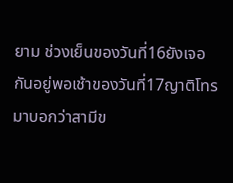ยาม ช่วงเย็นของวันที่16ยังเจอกันอยู่พอเช้าของวันที่17ญาติโทรมาบอกว่าสามีข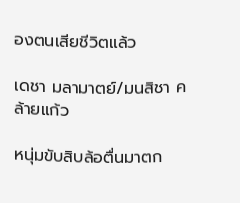องตนเสียชีวิตแล้ว

เดชา มลามาตย์/มนสิชา คล้ายแก้ว

หนุ่มขับสิบล้อตื่นมาตก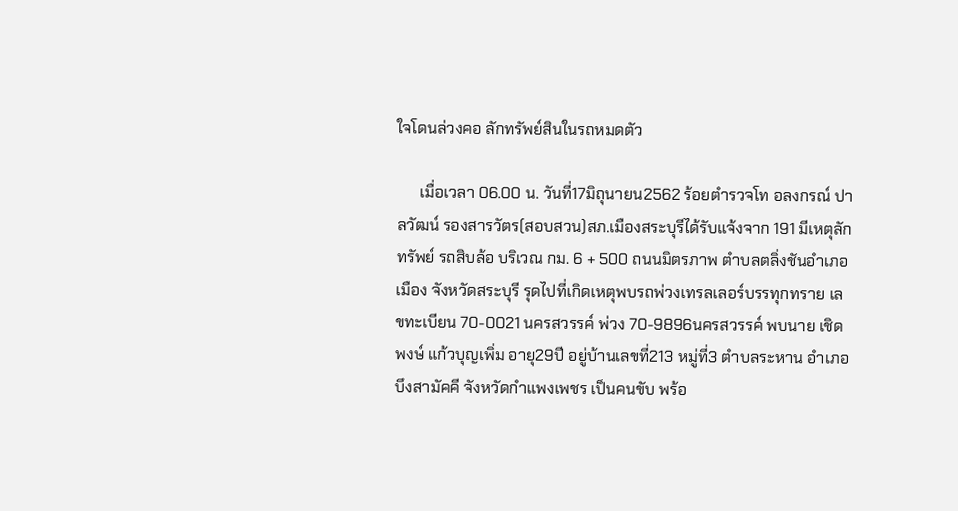ใจโดนล่วงคอ ลักทรัพย์สินในรถหมดตัว

      เมื่อเวลา 06.00 น. วันที่17มิถุนายน2562 ร้อยตำรวจโท อลงกรณ์ ปาลวัฒน์ รองสารวัตร(สอบสวน)สภ.เมืองสระบุรีได้รับแจ้งจาก 191 มีเหตุลักทรัพย์ รถสิบล้อ บริเวณ กม. 6 + 500 ถนนมิตรภาพ ตำบลตลิ่งชันอำเภอเมือง จังหวัดสระบุรี รุดไปที่เกิดเหตุพบรถพ่วงเทรลเลอร์บรรทุกทราย เลขทะเบียน 70-0021 นครสวรรค์ พ่วง 70-9896นครสวรรค์ พบนาย เชิดพงษ์ แก้วบุญเพิ่ม อายุ29ปี อยู่บ้านเลขที่213 หมู่ที่3 ตำบลระหาน อำเภอบึงสามัคคี จังหวัดกำแพงเพชร เป็นคนขับ พร้อ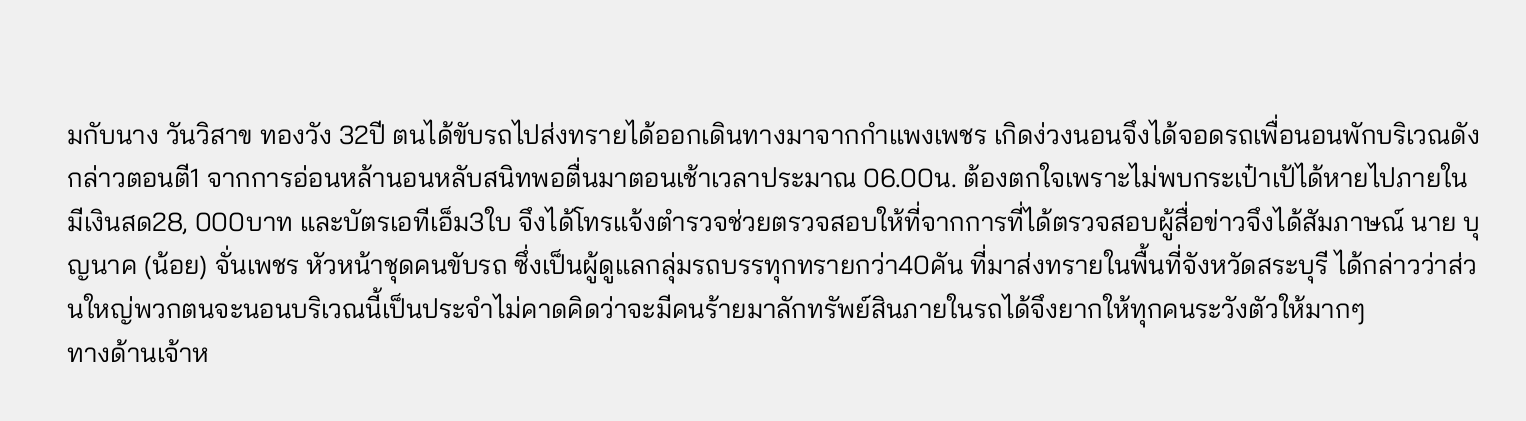มกับนาง วันวิสาข ทองวัง 32ปี ตนได้ขับรถไปส่งทรายได้ออกเดินทางมาจากกำแพงเพชร เกิดง่วงนอนจึงได้จอดรถเพื่อนอนพักบริเวณดังกล่าวตอนตี1 จากการอ่อนหล้านอนหลับสนิทพอตื่นมาตอนเช้าเวลาประมาณ 06.00น. ต้องตกใจเพราะไม่พบกระเป๋าเป้ได้หายไปภายในมีเงินสด28, 000บาท และบัตรเอทีเอ็ม3ใบ จึงได้โทรแจ้งตำรวจช่วยตรวจสอบให้ที่จากการที่ได้ตรวจสอบผู้สื่อข่าวจึงได้สัมภาษณ์ นาย บุญนาค (น้อย) จั่นเพชร หัวหน้าชุดคนขับรถ ซึ่งเป็นผู้ดูแลกลุ่มรถบรรทุกทรายกว่า40คัน ที่มาส่งทรายในพื้นที่จังหวัดสระบุรี ได้กล่าวว่าส่วนใหญ่พวกตนจะนอนบริเวณนี้เป็นประจำไม่คาดคิดว่าจะมีคนร้ายมาลักทรัพย์สินภายในรถได้จึงยากให้ทุกคนระวังตัวให้มากๆ
ทางด้านเจ้าห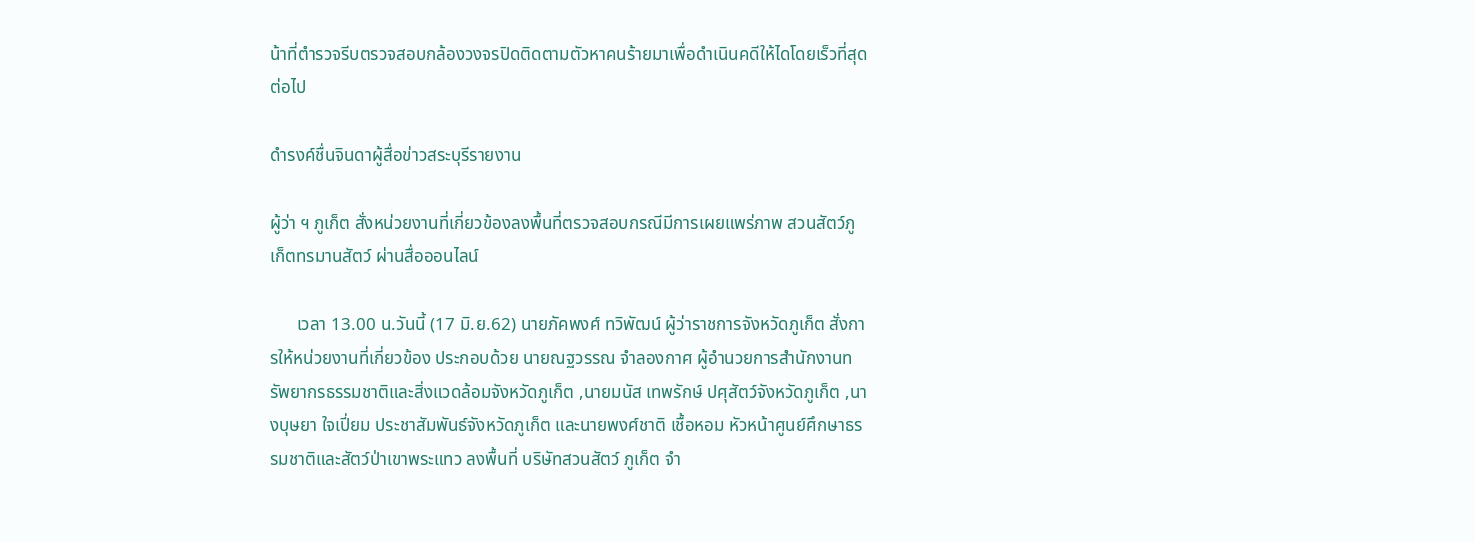น้าที่ตำรวจรีบตรวจสอบกล้องวงจรปิดติดตามตัวหาคนร้ายมาเพื่อดำเนินคดีให้ไดโดยเร็วที่สุดต่อไป

ดำรงค์ชื่นจินดาผู้สื่อข่าวสระบุรีรายงาน

ผู้ว่า ฯ ภูเก็ต สั่งหน่วยงานที่เกี่ยวข้องลงพื้นที่ตรวจสอบกรณีมีการเผยแพร่ภาพ สวนสัตว์ภูเก็ตทรมานสัตว์ ผ่านสื่อออนไลน์

      เวลา 13.00 น.วันนี้ (17 มิ.ย.62) นายภัคพงศ์ ทวิพัฒน์ ผู้ว่าราชการจังหวัดภูเก็ต สั่งการให้หน่วยงานที่เกี่ยวข้อง ประกอบด้วย นายณฐวรรณ จำลองกาศ ผู้อำนวยการสำนักงานทรัพยากรธรรมชาติและสิ่งแวดล้อมจังหวัดภูเก็ต ,นายมนัส เทพรักษ์ ปศุสัตว์จังหวัดภูเก็ต ,นางบุษยา ใจเปี่ยม ประชาสัมพันธ์จังหวัดภูเก็ต และนายพงศ์ชาติ เชื้อหอม หัวหน้าศูนย์ศึกษาธรรมชาติและสัตว์ป่าเขาพระแทว ลงพื้นที่ บริษัทสวนสัตว์ ภูเก็ต จำ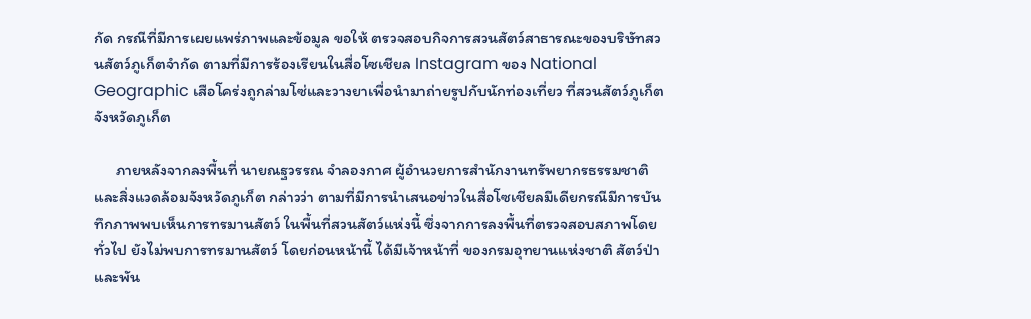กัด กรณีที่มีการเผยแพร่ภาพและข้อมูล ขอให้ ตรวจสอบกิจการสวนสัตว์สาธารณะของบริษัทสวนสัตว์ภูเก็ตจำกัด ตามที่มีการร้องเรียนในสื่อโซเชียล Instagram ของ National Geographic เสือโคร่งถูกล่ามโซ่และวางยาเพื่อนำมาถ่ายรูปกับนักท่องเที่ยว ที่สวนสัตว์ภูเก็ต จังหวัดภูเก็ต

      ภายหลังจากลงพื้นที่ นายณฐวรรณ จำลองกาศ ผู้อำนวยการสำนักงานทรัพยากรธรรมชาติและสิ่งแวดล้อมจังหวัดภูเก็ต กล่าวว่า ตามที่มีการนำเสนอข่าวในสื่อโซเชียลมีเดียกรณีมีการบันทึกภาพพบเห็นการทรมานสัตว์ ในพื้นที่สวนสัตว์แห่งนี้ ซึ่งจากการลงพื้นที่ตรวจสอบสภาพโดยทั่วไป ยังไม่พบการทรมานสัตว์ โดยก่อนหน้านี้ ได้มีเจ้าหน้าที่ ของกรมอุทยานแห่งชาติ สัตว์ป่าและพัน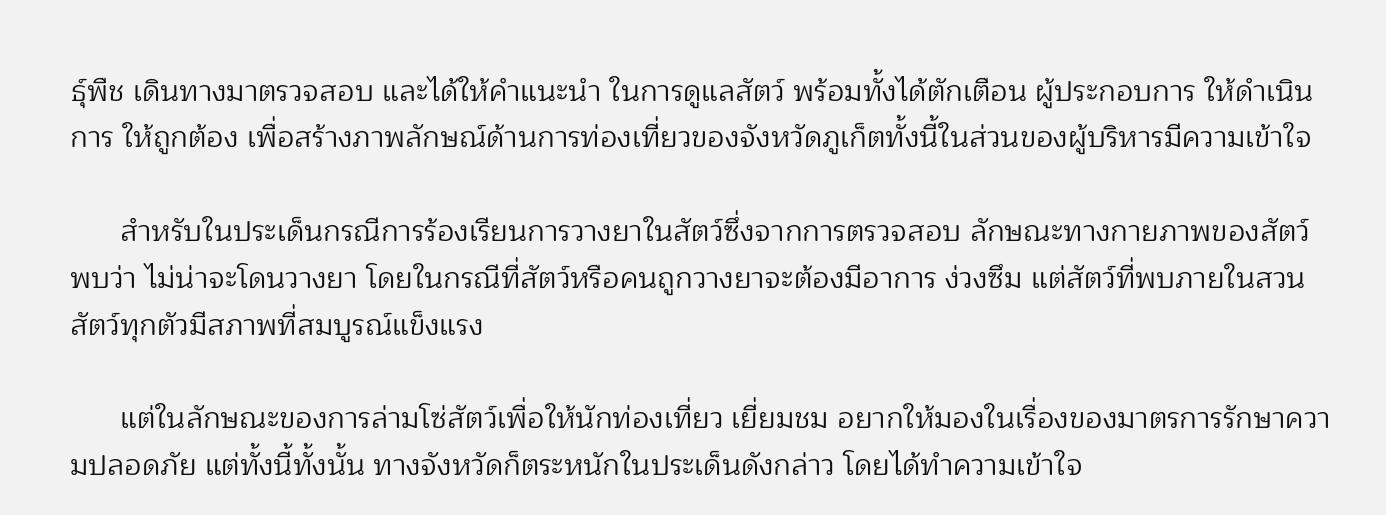ธุ์พืช เดินทางมาตรวจสอบ และได้ให้คำแนะนำ ในการดูแลสัตว์ พร้อมทั้งได้ตักเตือน ผู้ประกอบการ ให้ดำเนินการ ให้ถูกต้อง เพื่อสร้างภาพลักษณ์ด้านการท่องเที่ยวของจังหวัดภูเก็ตทั้งนี้ในส่วนของผู้บริหารมีความเข้าใจ

      สำหรับในประเด็นกรณีการร้องเรียนการวางยาในสัตว์ซึ่งจากการตรวจสอบ ลักษณะทางกายภาพของสัตว์ พบว่า ไม่น่าจะโดนวางยา โดยในกรณีที่สัตว์หรือคนถูกวางยาจะต้องมีอาการ ง่วงซึม แต่สัตว์ที่พบภายในสวนสัตว์ทุกตัวมีสภาพที่สมบูรณ์แข็งแรง

      แต่ในลักษณะของการล่ามโซ่สัตว์เพื่อให้นักท่องเที่ยว เยี่ยมชม อยากให้มองในเรื่องของมาตรการรักษาความปลอดภัย แต่ทั้งนี้ทั้งนั้น ทางจังหวัดก็ตระหนักในประเด็นดังกล่าว โดยได้ทำความเข้าใจ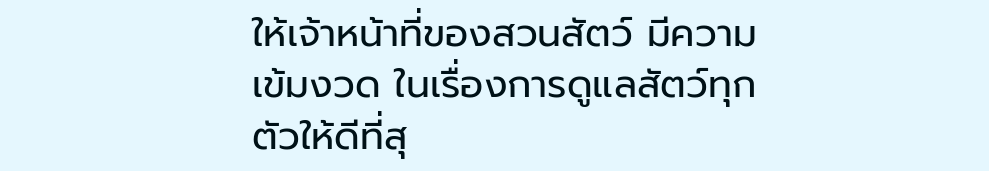ให้เจ้าหน้าที่ของสวนสัตว์ มีความเข้มงวด ในเรื่องการดูแลสัตว์ทุกตัวให้ดีที่สุ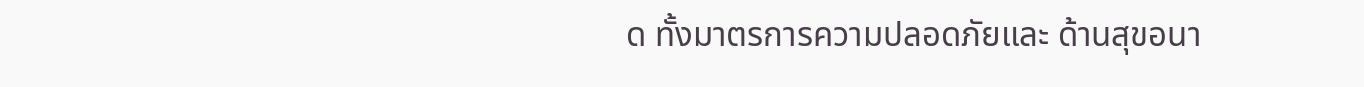ด ทั้งมาตรการความปลอดภัยและ ด้านสุขอนา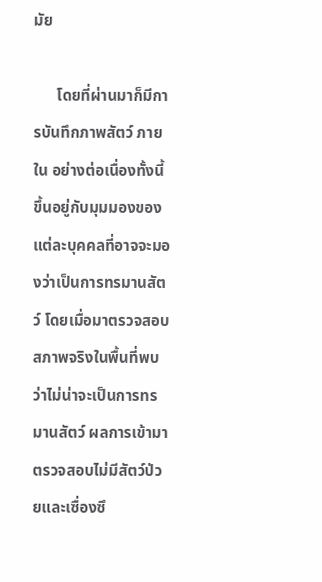มัย

      โดยที่ผ่านมาก็มีการบันทึกภาพสัตว์ ภายใน อย่างต่อเนื่องทั้งนี้ขึ้นอยู่กับมุมมองของแต่ละบุคคลที่อาจจะมองว่าเป็นการทรมานสัตว์ โดยเมื่อมาตรวจสอบสภาพจริงในพื้นที่พบว่าไม่น่าจะเป็นการทรมานสัตว์ ผลการเข้ามาตรวจสอบไม่มีสัตว์ป่วยและเซื่องซึ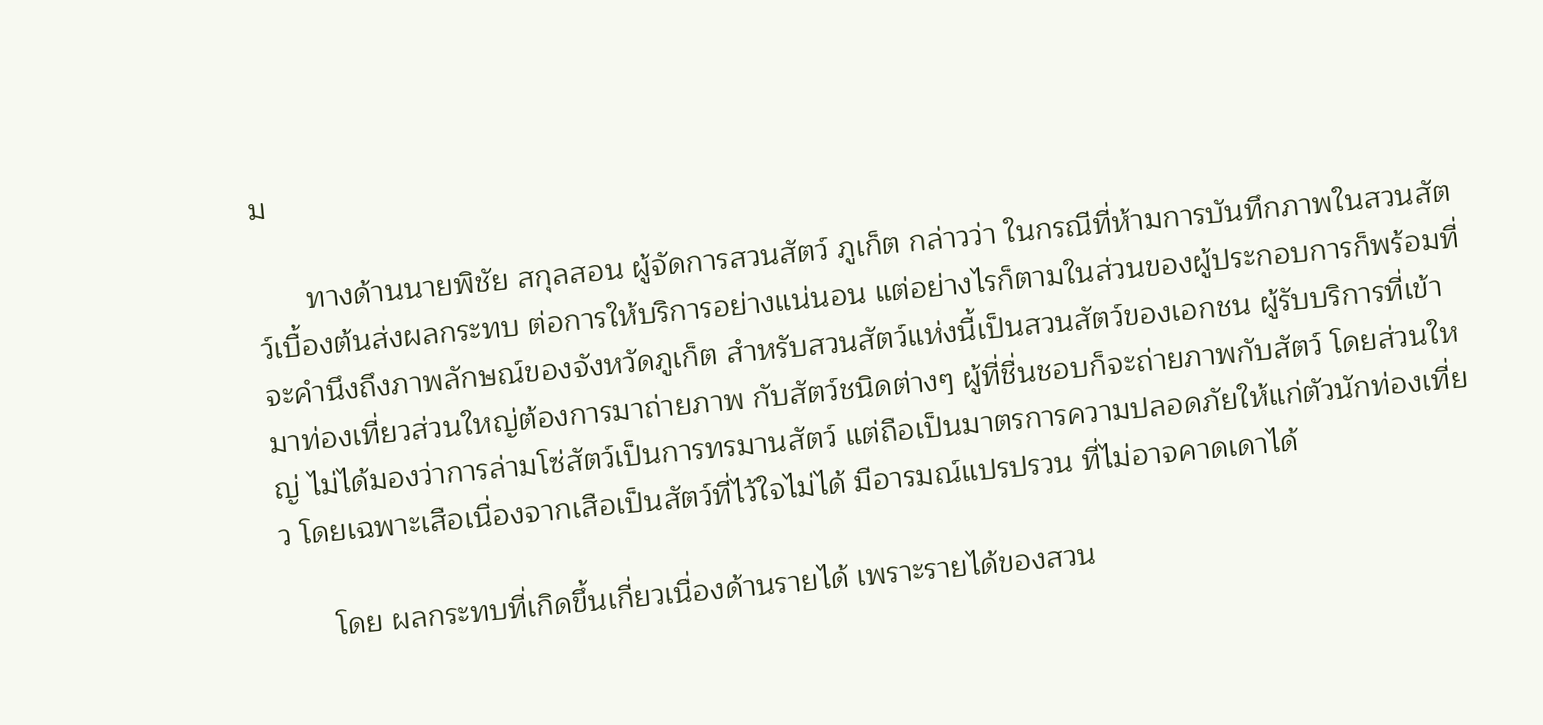ม

      ทางด้านนายพิชัย สกุลสอน ผู้จัดการสวนสัตว์ ภูเก็ต กล่าวว่า ในกรณีที่ห้ามการบันทึกภาพในสวนสัตว์เบื้องต้นส่งผลกระทบ ต่อการให้บริการอย่างแน่นอน แต่อย่างไรก็ตามในส่วนของผู้ประกอบการก็พร้อมที่จะคำนึงถึงภาพลักษณ์ของจังหวัดภูเก็ต สำหรับสวนสัตว์แห่งนี้เป็นสวนสัตว์ของเอกชน ผู้รับบริการที่เข้ามาท่องเที่ยวส่วนใหญ่ต้องการมาถ่ายภาพ กับสัตว์ชนิดต่างๆ ผู้ที่ชื่นชอบก็จะถ่ายภาพกับสัตว์ โดยส่วนใหญ่ ไม่ได้มองว่าการล่ามโซ่สัตว์เป็นการทรมานสัตว์ แต่ถือเป็นมาตรการความปลอดภัยให้แก่ตัวนักท่องเที่ยว โดยเฉพาะเสือเนื่องจากเสือเป็นสัตว์ที่ไว้ใจไม่ได้ มีอารมณ์แปรปรวน ที่ไม่อาจคาดเดาได้

      โดย ผลกระทบที่เกิดขึ้นเกี่ยวเนื่องด้านรายได้ เพราะรายได้ของสวน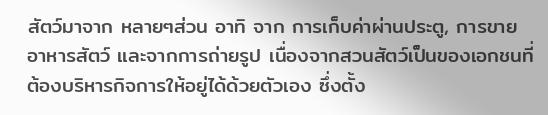สัตว์มาจาก หลายๆส่วน อาทิ จาก การเก็บค่าผ่านประตู, การขายอาหารสัตว์ และจากการถ่ายรูป เนื่องจากสวนสัตว์เป็นของเอกชนที่ต้องบริหารกิจการให้อยู่ได้ด้วยตัวเอง ซึ่งตั้ง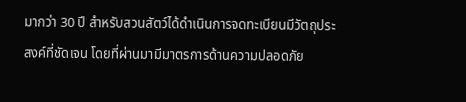มากว่า 30 ปี สำหรับสวนสัตว์ได้ดำเนินการจดทะเบียนมีวัตถุประสงค์ที่ชัดเจน โดยที่ผ่านมามีมาตรการด้านความปลอดภัย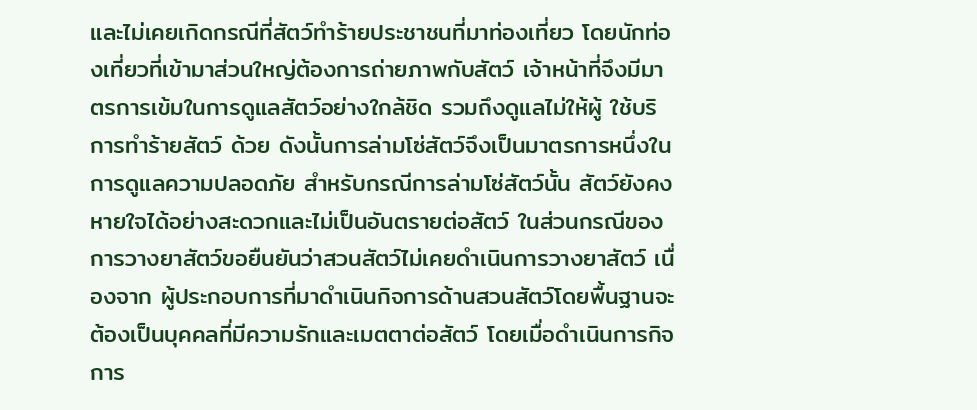และไม่เคยเกิดกรณีที่สัตว์ทำร้ายประชาชนที่มาท่องเที่ยว โดยนักท่องเที่ยวที่เข้ามาส่วนใหญ่ต้องการถ่ายภาพกับสัตว์ เจ้าหน้าที่จึงมีมาตรการเข้มในการดูแลสัตว์อย่างใกล้ชิด รวมถึงดูแลไม่ให้ผู้ ใช้บริการทำร้ายสัตว์ ด้วย ดังนั้นการล่ามโซ่สัตว์จึงเป็นมาตรการหนึ่งในการดูแลความปลอดภัย สำหรับกรณีการล่ามโซ่สัตว์นั้น สัตว์ยังคงหายใจได้อย่างสะดวกและไม่เป็นอันตรายต่อสัตว์ ในส่วนกรณีของการวางยาสัตว์ขอยืนยันว่าสวนสัตว์ไม่เคยดำเนินการวางยาสัตว์ เนื่องจาก ผู้ประกอบการที่มาดำเนินกิจการด้านสวนสัตว์โดยพื้นฐานจะต้องเป็นบุคคลที่มีความรักและเมตตาต่อสัตว์ โดยเมื่อดำเนินการกิจการ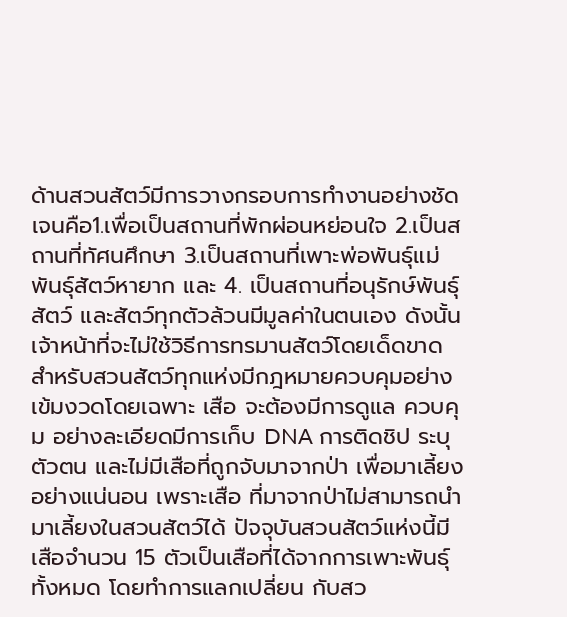ด้านสวนสัตว์มีการวางกรอบการทำงานอย่างชัดเจนคือ1.เพื่อเป็นสถานที่พักผ่อนหย่อนใจ 2.เป็นสถานที่ทัศนศึกษา 3.เป็นสถานที่เพาะพ่อพันธุ์แม่พันธุ์สัตว์หายาก และ 4. เป็นสถานที่อนุรักษ์พันธุ์สัตว์ และสัตว์ทุกตัวล้วนมีมูลค่าในตนเอง ดังนั้นเจ้าหน้าที่จะไม่ใช้วิธีการทรมานสัตว์โดยเด็ดขาด สำหรับสวนสัตว์ทุกแห่งมีกฎหมายควบคุมอย่างเข้มงวดโดยเฉพาะ เสือ จะต้องมีการดูแล ควบคุม อย่างละเอียดมีการเก็บ DNA การติดชิป ระบุตัวตน และไม่มีเสือที่ถูกจับมาจากป่า เพื่อมาเลี้ยงอย่างแน่นอน เพราะเสือ ที่มาจากป่าไม่สามารถนำมาเลี้ยงในสวนสัตว์ได้ ปัจจุบันสวนสัตว์แห่งนี้มีเสือจำนวน 15 ตัวเป็นเสือที่ได้จากการเพาะพันธุ์ทั้งหมด โดยทำการแลกเปลี่ยน กับสว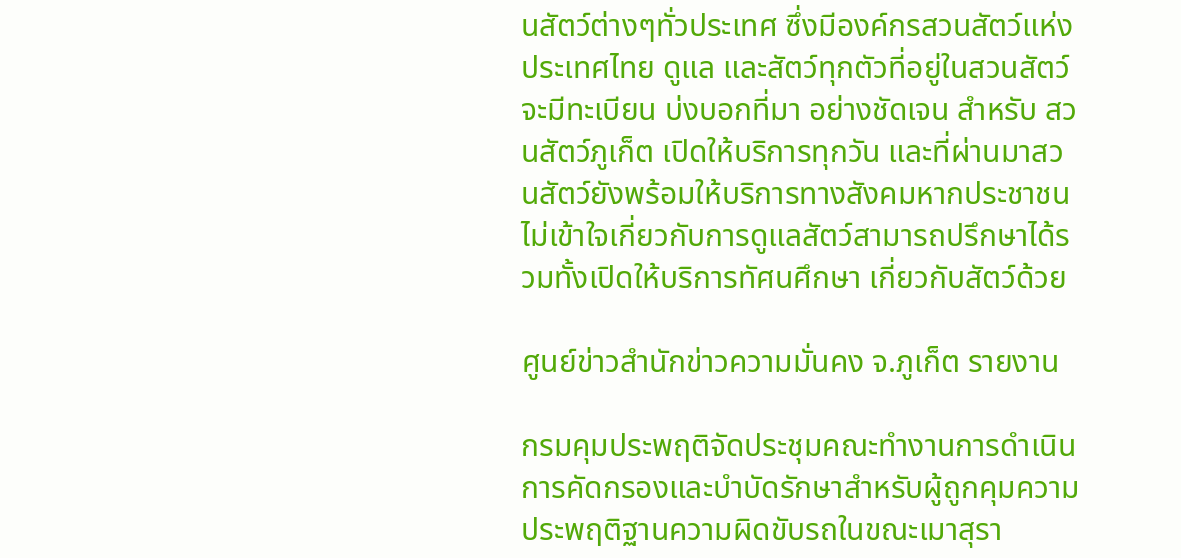นสัตว์ต่างๆทั่วประเทศ ซึ่งมีองค์กรสวนสัตว์แห่งประเทศไทย ดูแล และสัตว์ทุกตัวที่อยู่ในสวนสัตว์ จะมีทะเบียน บ่งบอกที่มา อย่างชัดเจน สำหรับ สวนสัตว์ภูเก็ต เปิดให้บริการทุกวัน และที่ผ่านมาสวนสัตว์ยังพร้อมให้บริการทางสังคมหากประชาชนไม่เข้าใจเกี่ยวกับการดูแลสัตว์สามารถปรึกษาได้รวมทั้งเปิดให้บริการทัศนศึกษา เกี่ยวกับสัตว์ด้วย

ศูนย์ข่าวสำนักข่าวความมั่นคง จ.ภูเก็ต รายงาน

กรมคุมประพฤติจัดประชุมคณะทำงานการดำเนินการคัดกรองและบำบัดรักษาสำหรับผู้ถูกคุมความประพฤติฐานความผิดขับรถในขณะเมาสุรา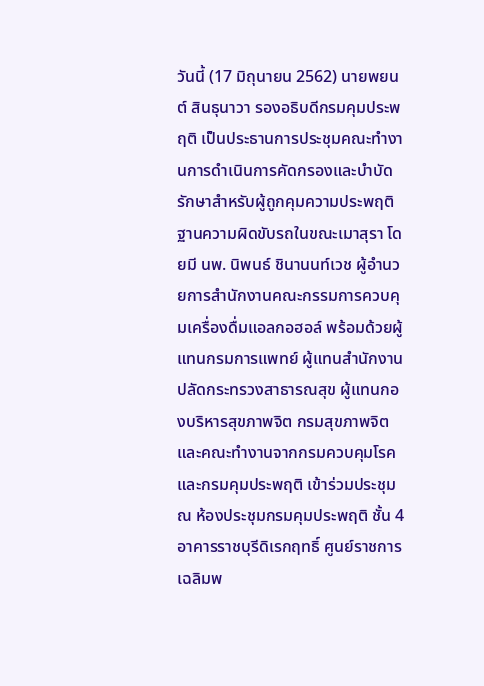วันนี้ (17 มิถุนายน 2562) นายพยนต์ สินธุนาวา รองอธิบดีกรมคุมประพฤติ เป็นประธานการประชุมคณะทำงานการดำเนินการคัดกรองและบำบัดรักษาสำหรับผู้ถูกคุมความประพฤติฐานความผิดขับรถในขณะเมาสุรา โดยมี นพ. นิพนธ์ ชินานนท์เวช ผู้อำนวยการสำนักงานคณะกรรมการควบคุมเครื่องดื่มแอลกอฮอล์ พร้อมด้วยผู้แทนกรมการแพทย์ ผู้แทนสำนักงานปลัดกระทรวงสาธารณสุข ผู้แทนกองบริหารสุขภาพจิต กรมสุขภาพจิต และคณะทำงานจากกรมควบคุมโรคและกรมคุมประพฤติ เข้าร่วมประชุม ณ ห้องประชุมกรมคุมประพฤติ ชั้น 4 อาคารราชบุรีดิเรกฤทธิ์ ศูนย์ราชการเฉลิมพ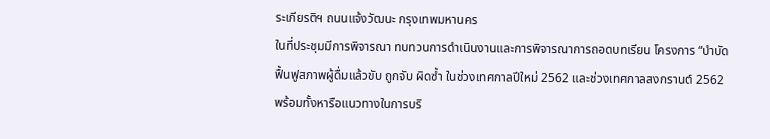ระเกียรติฯ ถนนแจ้งวัฒนะ กรุงเทพมหานคร
ในที่ประชุมมีการพิจารณา ทบทวนการดำเนินงานและการพิจารณาการถอดบทเรียน โครงการ “บำบัดฟื้นฟูสภาพผู้ดื่มแล้วขับ ถูกจับ ผิดซ้ำ ในช่วงเทศกาลปีใหม่ 2562 และช่วงเทศกาลสงกรานต์ 2562 พร้อมทั้งหารือแนวทางในการบริ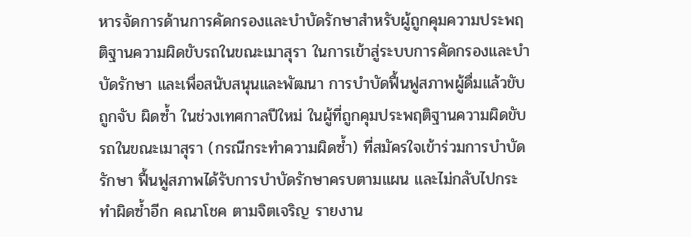หารจัดการด้านการคัดกรองและบำบัดรักษาสำหรับผู้ถูกคุมความประพฤติฐานความผิดขับรถในขณะเมาสุรา ในการเข้าสู่ระบบการคัดกรองและบำบัดรักษา และเพื่อสนับสนุนและพัฒนา การบำบัดฟื้นฟูสภาพผู้ดื่มแล้วขับถูกจับ ผิดซ้ำ ในช่วงเทศกาลปีใหม่ ในผู้ที่ถูกคุมประพฤติฐานความผิดขับรถในขณะเมาสุรา (กรณีกระทำความผิดซ้ำ) ที่สมัครใจเข้าร่วมการบำบัดรักษา ฟื้นฟูสภาพได้รับการบำบัดรักษาครบตามแผน และไม่กลับไปกระทำผิดซ้ำอีก คณาโชค ตามจิตเจริญ รายงาน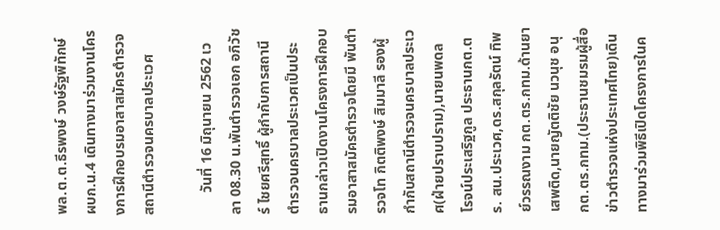พล.ต.ต.ธีรพงษ์ วงษ์รัฐพิทักษ์ ผบก.น.4 เดินทางมาร่วมงานโครงการฝึกอบรมอาสาสมัครตำรวจสถานีตำรวจนครบาลประเวศ

      วันที่ 16 มิถุนายน 2562 เวลา 08.30 น.พันตำรวจเอก อภิวัชร์ ไชยศรีสุทธิ์ ผู้กำกับการสถานีตำรวจนครบาลประเวศเป็นประธานกล่าวเปิดงานโครงการฝึกอบรมอาสาสมัครตำรวจโดยมี พันตำรวจโท กิตติพงษ์ สิมมาลี รองผู้กำกับสถานีตำรวจนครบาลประเวศ(ฝ่ายปราบปราม),นายนพดล โรจน์ประเสริฐกูล ประธานกต.ตร. สน.ประเวศ,ดร.สกุลรัตน์ ทิพย์วรรณงาม กต.ตร.กทม.ด้านยาเสพติด,นายญัตติชัย นวนุช อนุ กต.ตร.กทม.(ประธานชมรมผู้สื่อข่าวตำรวจแห่งประเทศไทย)เดินทางมาร่วมพิธีเปิดโครงการในค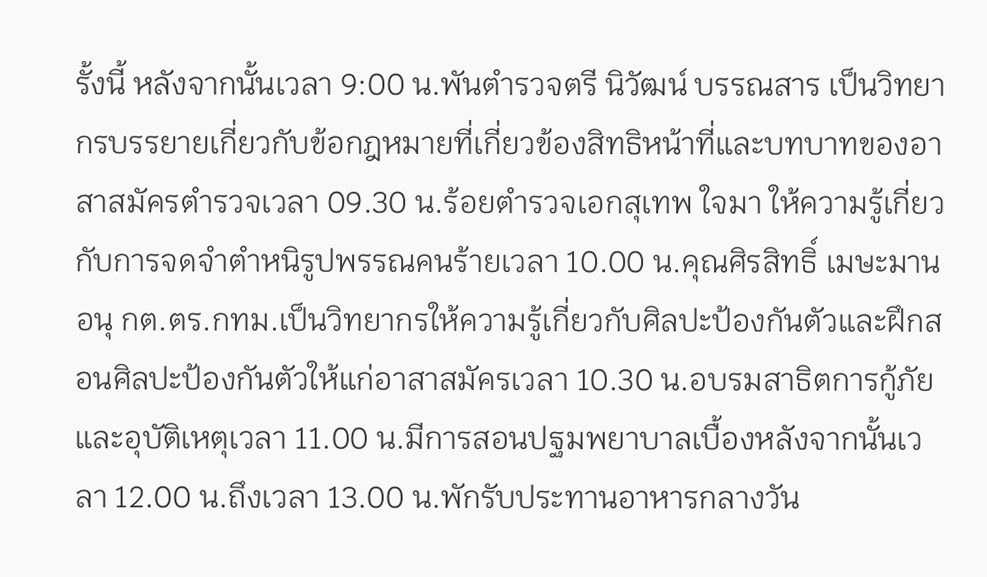รั้งนี้ หลังจากนั้นเวลา 9:00 น.พันตำรวจตรี นิวัฒน์ บรรณสาร เป็นวิทยากรบรรยายเกี่ยวกับข้อกฎหมายที่เกี่ยวข้องสิทธิหน้าที่และบทบาทของอาสาสมัครตำรวจเวลา 09.30 น.ร้อยตำรวจเอกสุเทพ ใจมา ให้ความรู้เกี่ยวกับการจดจำตำหนิรูปพรรณคนร้ายเวลา 10.00 น.คุณศิรสิทธิ์ เมษะมาน อนุ กต.ตร.กทม.เป็นวิทยากรให้ความรู้เกี่ยวกับศิลปะป้องกันตัวและฝึกสอนศิลปะป้องกันตัวให้แก่อาสาสมัครเวลา 10.30 น.อบรมสาธิตการกู้ภัยและอุบัติเหตุเวลา 11.00 น.มีการสอนปฐมพยาบาลเบื้องหลังจากนั้นเวลา 12.00 น.ถึงเวลา 13.00 น.พักรับประทานอาหารกลางวัน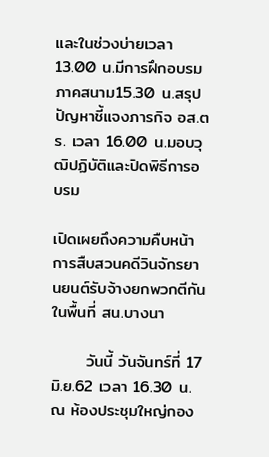และในช่วงบ่ายเวลา 13.00 น.มีการฝึกอบรมภาคสนาม15.30 น.สรุปปัญหาชี้แจงภารกิจ อส.ตร. เวลา 16.00 น.มอบวุฒิปฏิบัติและปิดพิธีการอบรม

เปิดเผยถึงความคืบหน้าการสืบสวนคดีวินจักรยานยนต์รับจ้างยกพวกตีกันในพื้นที่ สน.บางนา

      วันนี้ วันจันทร์ที่ 17 มิ.ย.62 เวลา 16.30 น.ณ ห้องประชุมใหญ่กอง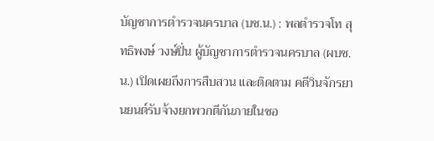บัญชาการตำรวจนครบาล (บช.น.) : พลตำรวจโท สุทธิพงษ์ วงษ์ปิ่น ผู้บัญชาการตำรวจนครบาล (ผบช.น.) เปิดเผยถึงการสืบสวน และติดตาม คดีวินจักรยานยนต์รับจ้างยกพวกตีกันภายในซอ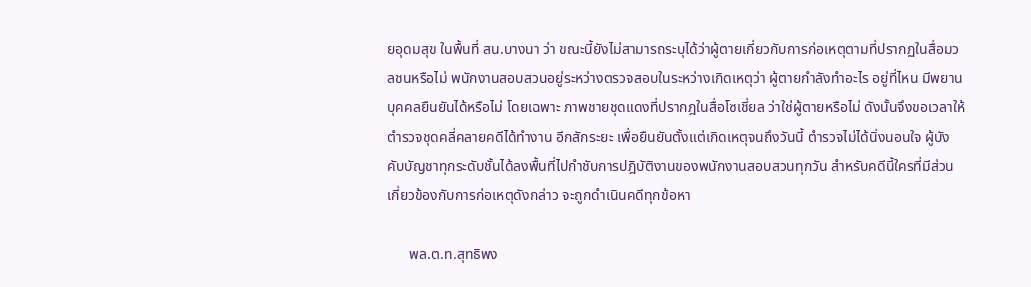ยอุดมสุข ในพื้นที่ สน.บางนา ว่า ขณะนี้ยังไม่สามารถระบุได้ว่าผู้ตายเกี่ยวกับการก่อเหตุตามที่ปรากฏในสื่อมวลชนหรือไม่ พนักงานสอบสวนอยู่ระหว่างตรวจสอบในระหว่างเกิดเหตุว่า ผู้ตายกำลังทำอะไร อยู่ที่ไหน มีพยานบุคคลยืนยันได้หรือไม่ โดยเฉพาะ ภาพชายชุดแดงที่ปรากฎในสื่อโซเชี่ยล ว่าใช่ผู้ตายหรือไม่ ดังนั้นจึงขอเวลาให้ตำรวจชุดคลี่คลายคดีได้ทำงาน อีกสักระยะ เพื่อยืนยันตั้งแต่เกิดเหตุจนถึงวันนี้ ตำรวจไม่ได้นิ่งนอนใจ ผู้บังคับบัญชาทุกระดับชั้นได้ลงพื้นที่ไปกำชับการปฎิบัติงานของพนักงานสอบสวนทุกวัน สำหรับคดีนี้ใครที่มีส่วนเกี่ยวข้องกับการก่อเหตุดังกล่าว จะถูกดำเนินคดีทุกข้อหา

      พล.ต.ท.สุทธิพง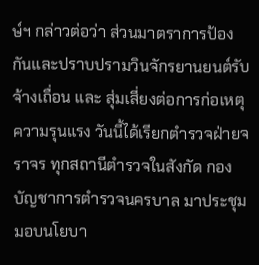ษ์ฯ กล่าวต่อว่า ส่วนมาตราการป้องกันและปราบปรามวินจักรยานยนต์รับจ้างเถื่อน และ สุ่มเสี่ยงต่อการก่อเหตุความรุนแรง วันนี้ได้เรียกตำรวจฝ่ายจราจร ทุกสถานีตำรวจในสังกัด กองบัญชาการตำรวจนครบาล มาประชุมมอบนโยบา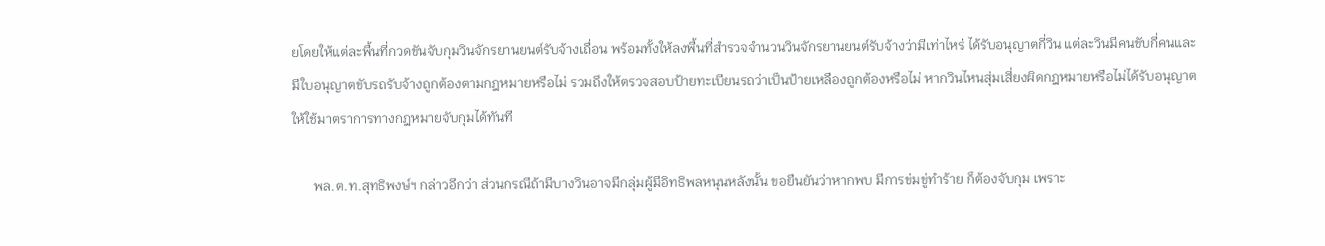ยโดยให้แต่ละพื้นที่กวดขันจับกุมวินจักรยานยนต์รับจ้างเถื่อน พร้อมทั้งให้ลงพื้นที่สำรวจจำนวนวินจักรยานยนต์รับจ้างว่ามีเท่าไหร่ ได้รับอนุญาตกี่วิน แต่ละวินมีคนขับกี่คนและมีใบอนุญาตขับรถรับจ้างถูกต้องตามกฎหมายหรือไม่ รวมถึงให้ตรวจสอบป้ายทะเบียนรถว่าเป็นป้ายเหลืองถูกต้องหรือไม่ หากวินไหนสุ่มเสี่ยงผิดกฎหมายหรือไม่ได้รับอนุญาตให้ใช้มาตราการทางกฎหมายจับกุมได้ทันที

      พล.ต.ท.สุทธิพงษ์ฯ กล่าวอีกว่า ส่วนกรณีถ้ามีบางวินอาจมีกลุ่มผู้มีอิทธิพลหนุนหลังนั้น ขอยืนยันว่าหากพบ มีการข่มขู่ทำร้าย ก็ต้องจับกุม เพราะ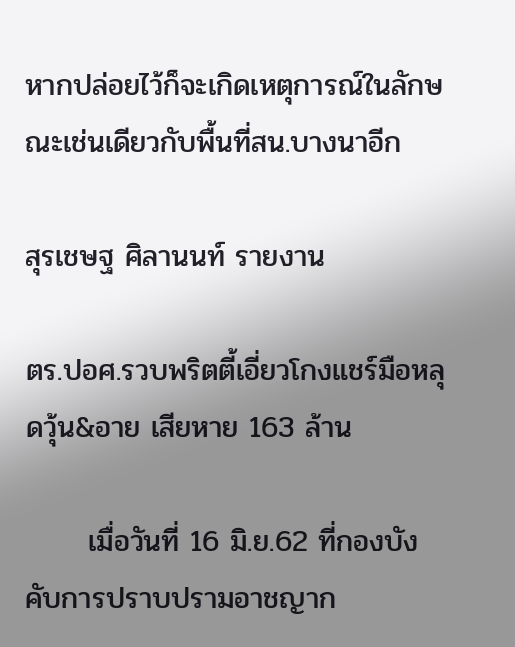หากปล่อยไว้ก็จะเกิดเหตุการณ์ในลักษณะเช่นเดียวกับพื้นที่สน.บางนาอีก

สุรเชษฐ ศิลานนท์ รายงาน

ตร.ปอศ.รวบพริตตี้เอี่ยวโกงแชร์มือหลุดวุ้น&อาย เสียหาย 163 ล้าน

      เมื่อวันที่ 16 มิ.ย.62 ที่กองบังคับการปราบปรามอาชญาก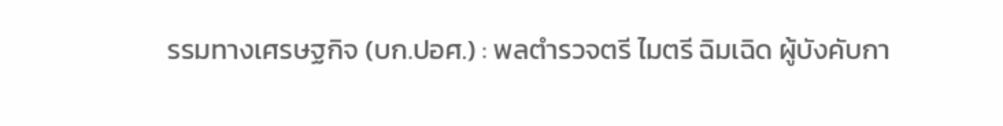รรมทางเศรษฐกิจ (บก.ปอศ.) : พลตำรวจตรี ไมตรี ฉิมเฉิด ผู้บังคับกา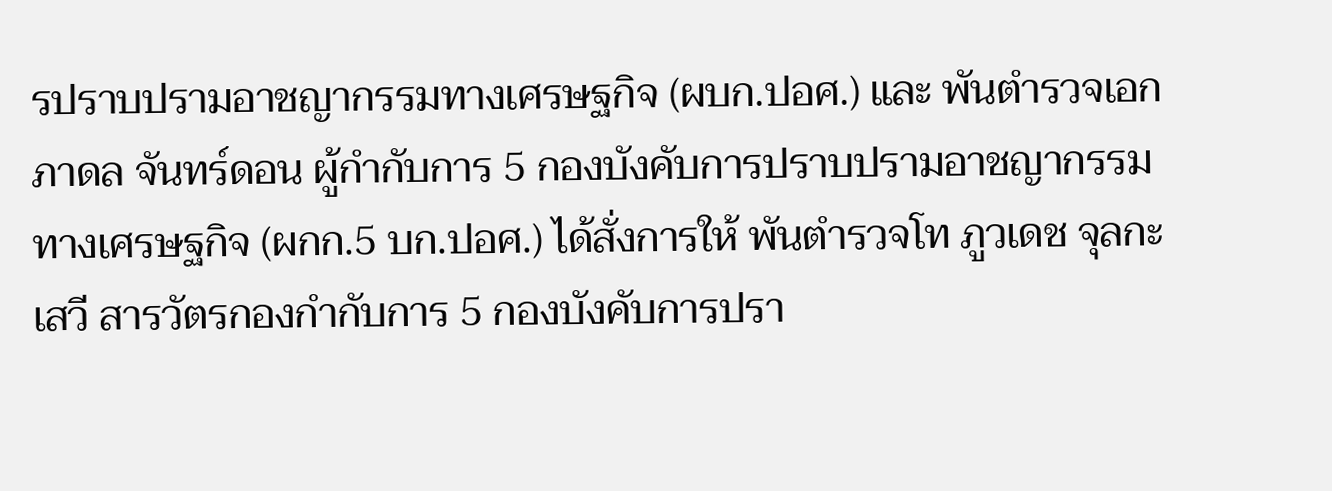รปราบปรามอาชญากรรมทางเศรษฐกิจ (ผบก.ปอศ.) และ พันตำรวจเอก ภาดล จันทร์ดอน ผู้กำกับการ 5 กองบังคับการปราบปรามอาชญากรรมทางเศรษฐกิจ (ผกก.5 บก.ปอศ.) ได้สั่งการให้ พันตำรวจโท ภูวเดช จุลกะเสวี สารวัตรกองกำกับการ 5 กองบังคับการปรา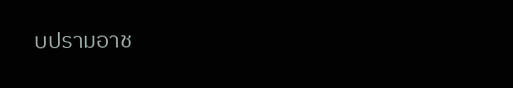บปรามอาช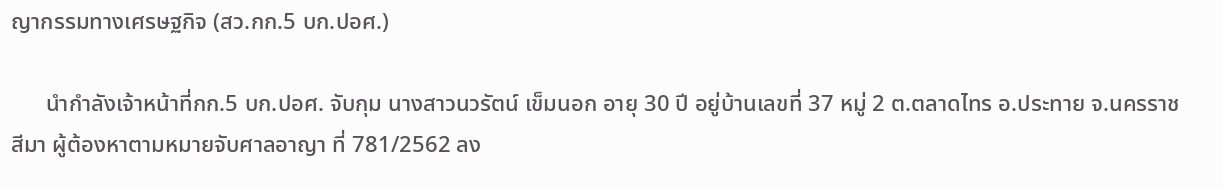ญากรรมทางเศรษฐกิจ (สว.กก.5 บก.ปอศ.)

      นำกำลังเจ้าหน้าที่กก.5 บก.ปอศ. จับกุม นางสาวนวรัตน์ เข็มนอก อายุ 30 ปี อยู่บ้านเลขที่ 37 หมู่ 2 ต.ตลาดไทร อ.ประทาย จ.นครราชสีมา ผู้ต้องหาตามหมายจับศาลอาญา ที่ 781/2562 ลง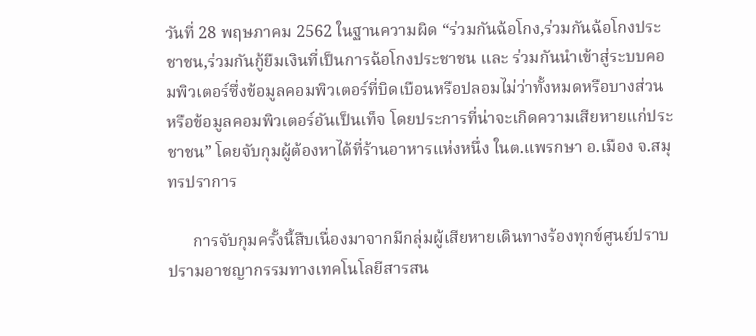วันที่ 28 พฤษภาคม 2562 ในฐานความผิด “ร่วมกันฉ้อโกง,ร่วมกันฉ้อโกงประชาชน,ร่วมกันกู้ยืมเงินที่เป็นการฉ้อโกงประชาชน และ ร่วมกันนำเข้าสู่ระบบคอมพิวเตอร์ซึ่งข้อมูลคอมพิวเตอร์ที่บิดเบือนหรือปลอมไม่ว่าทั้งหมดหรือบางส่วน หรือข้อมูลคอมพิวเตอร์อันเป็นเท็จ โดยประการที่น่าจะเกิดความเสียหายแก่ประชาชน” โดยจับกุมผู้ต้องหาได้ที่ร้านอาหารแห่งหนึ่ง ในต.แพรกษา อ.เมือง จ.สมุทรปราการ

      การจับกุมครั้งนี้สืบเนื่องมาจากมีกลุ่มผู้เสียหายเดินทางร้องทุกข์ศูนย์ปราบปรามอาชญากรรมทางเทคโนโลยีสารสน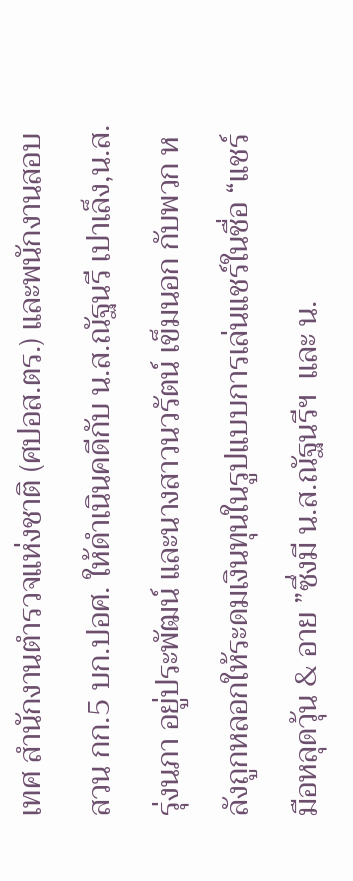เทศ สำนักงานตำรวจแห่งชาติ (ศปอส.ตร.) และพนักงานสอบสวน กก.5 บก.ปอศ. ให้ดำเนินคดีกับ น.ส.ณัฐนรี เปาเล็ง,น.ส.รุ่งนภา อยู่ประพัฒน์ และนางสาวนวรัตน์ เข็มนอก กับพวก หลังถูกหลอกให้ระดมเงินทุนในรูปแบบการเล่นแชร์ในชื่อ “แชร์มือหลุดวุ้น & อาย ”ซึ่งมี น.ส.ณัฐนรีฯ  และ น.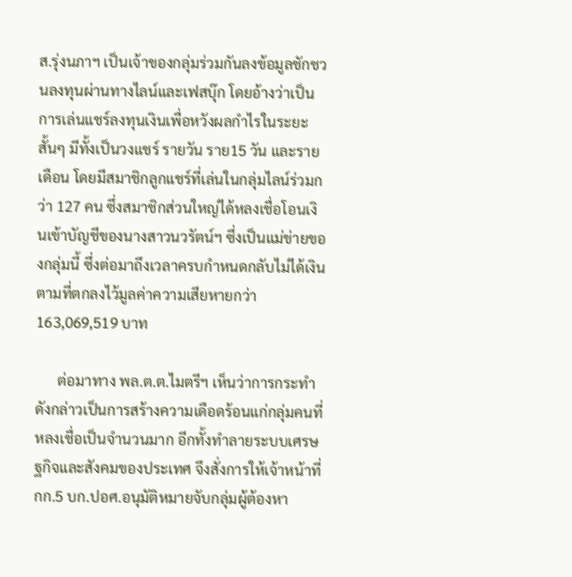ส.รุ่งนภาฯ เป็นเจ้าของกลุ่มร่วมกันลงข้อมูลชักชวนลงทุนผ่านทางไลน์และเฟสบุ๊ก โดยอ้างว่าเป็นการเล่นแชร์ลงทุนเงินเพื่อหวังผลกำไรในระยะสั้นๆ มีทั้งเป็นวงแชร์ รายวัน ราย15 วัน และรายเดือน โดยมีสมาชิกลูกแชร์ที่เล่นในกลุ่มไลน์ร่วมกว่า 127 คน ซึ่งสมาชิกส่วนใหญ่ได้หลงเชื่อโอนเงินเข้าบัญชีของนางสาวนวรัตน์ฯ ซึ่งเป็นแม่ข่ายของกลุ่มนี้ ซึ่งต่อมาถึงเวลาครบกำหนดกลับไม่ได้เงินตามที่ตกลงไว้มูลค่าความเสียหายกว่า 163,069,519 บาท

      ต่อมาทาง พล.ต.ต.ไมตรีฯ เห็นว่าการกระทำดังกล่าวเป็นการสร้างความเดือดร้อนแก่กลุ่มคนที่หลงเชื่อเป็นจำนวนมาก อีกทั้งทำลายระบบเศรษฐกิจและสังคมของประเทศ จึงสั่งการให้เจ้าหน้าที่กก.5 บก.ปอศ.อนุมัติหมายจับกลุ่มผู้ต้องหา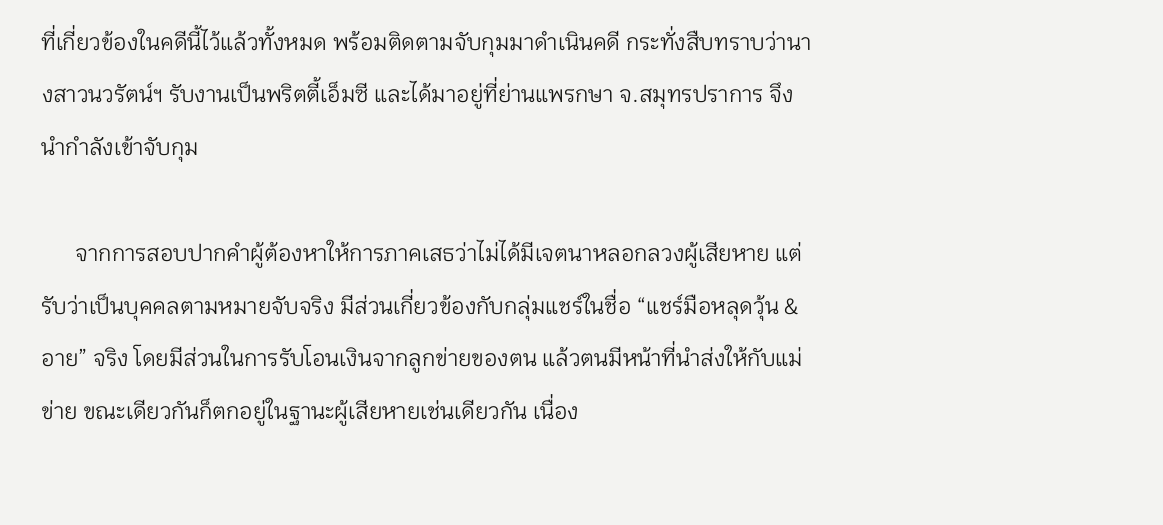ที่เกี่ยวข้องในคดีนี้ไว้แล้วทั้งหมด พร้อมติดตามจับกุมมาดำเนินคดี กระทั่งสืบทราบว่านางสาวนวรัตน์ฯ รับงานเป็นพริตตี้เอ็มซี และได้มาอยู่ที่ย่านแพรกษา จ.สมุทรปราการ จึงนำกำลังเข้าจับกุม

      จากการสอบปากคำผู้ต้องหาให้การภาคเสธว่าไม่ได้มีเจตนาหลอกลวงผู้เสียหาย แต่รับว่าเป็นบุคคลตามหมายจับจริง มีส่วนเกี่ยวข้องกับกลุ่มแชร์ในชื่อ “แชร์มือหลุดวุ้น & อาย” จริง โดยมีส่วนในการรับโอนเงินจากลูกข่ายของตน แล้วตนมีหน้าที่นำส่งให้กับแม่ข่าย ขณะเดียวกันก็ตกอยู่ในฐานะผู้เสียหายเช่นเดียวกัน เนื่อง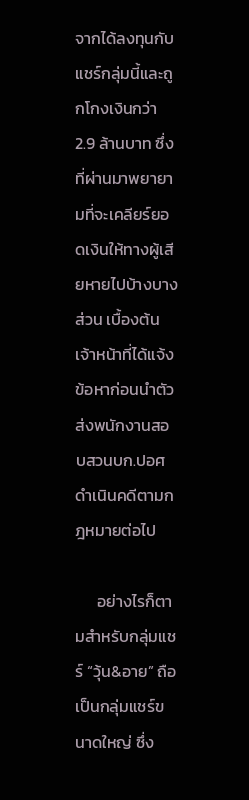จากได้ลงทุนกับแชร์กลุ่มนี้และถูกโกงเงินกว่า 2.9 ล้านบาท ซึ่งที่ผ่านมาพยายามที่จะเคลียร์ยอดเงินให้ทางผู้เสียหายไปบ้างบางส่วน เบื้องต้นเจ้าหน้าที่ได้แจ้งข้อหาก่อนนำตัวส่งพนักงานสอบสวนบก.ปอศ ดำเนินคดีตามกฎหมายต่อไป

      อย่างไรก็ตามสำหรับกลุ่มแชร์ “วุ้น&อาย” ถือเป็นกลุ่มแชร์ขนาดใหญ่ ซึ่ง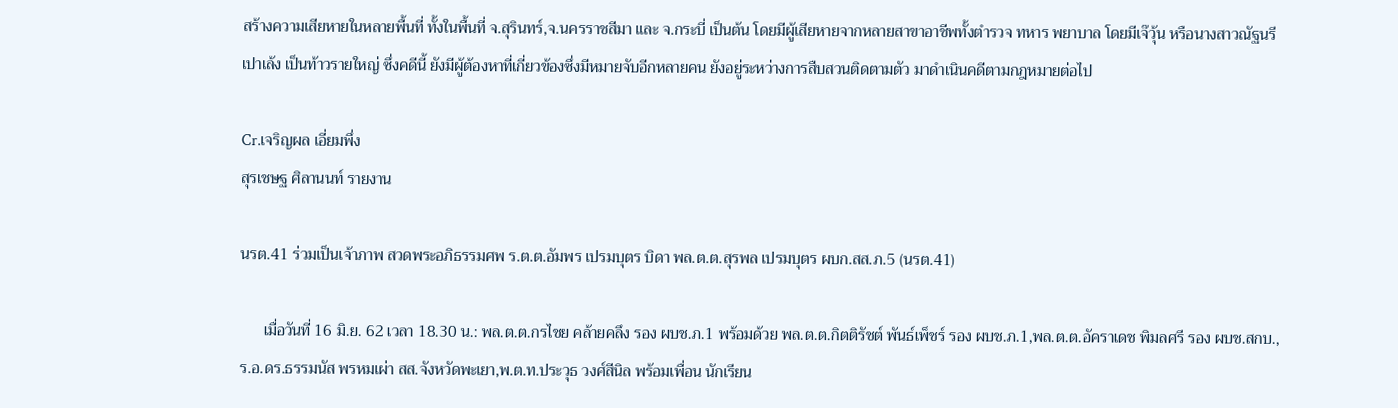สร้างความเสียหายในหลายพื้นที่ ทั้งในพื้นที่ จ.สุรินทร์,จ.นครราชสีมา และ จ.กระบี่ เป็นต้น โดยมีผู้เสียหายจากหลายสาขาอาชีพทั้งตำรวจ ทหาร พยาบาล โดยมีเจ๊วุ้น หรือนางสาวณัฐนรี เปาเล้ง เป็นท้าวรายใหญ่ ซึ่งคดีนี้ ยังมีผู้ต้องหาที่เกี่ยวข้องซึ่งมีหมายจับอีกหลายคน ยังอยู่ระหว่างการสืบสวนติดตามตัว มาดำเนินคดีตามกฎหมายต่อไป

Cr.เจริญผล เอี่ยมพึ่ง
สุรเชษฐ ศิลานนท์ รายงาน

นรต.41 ร่วมเป็นเจ้าภาพ สวดพระอภิธรรมศพ ร.ต.ต.อัมพร เปรมบุตร บิดา พล.ต.ต.สุรพล เปรมบุตร ผบก.สส.ภ.5 (นรต.41)

      เมื่อวันที่ 16 มิ.ย. 62 เวลา 18.30 น.: พล.ต.ต.กรไชย คล้ายคลึง รอง ผบช.ภ.1 พร้อมด้วย พล.ต.ต.กิตติรัชต์ พันธ์เพ็ชร์ รอง ผบช.ภ.1,พล.ต.ต.อัคราเดช พิมลศรี รอง ผบช.สกบ., ร.อ.ดร.ธรรมนัส พรหมเผ่า สส.จังหวัดพะเยา,พ.ต.ท.ประวุธ วงศ์สีนิล พร้อมเพื่อน นักเรียน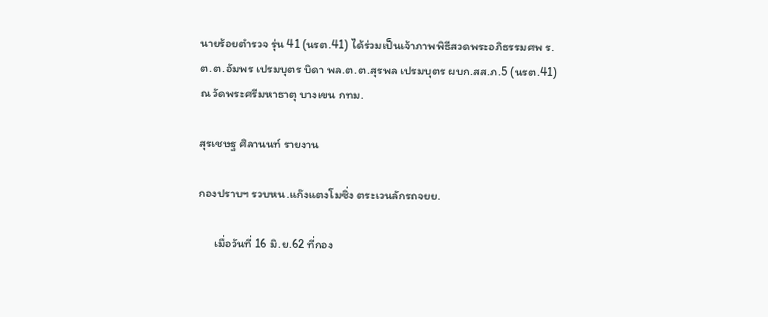นายร้อยตำรวจ รุ่น 41 (นรต.41) ได้ร่วมเป็นเจ้าภาพพิธีสวดพระอภิธรรมศพ ร.ต.ต.อัมพร เปรมบุตร บิดา พล.ต.ต.สุรพล เปรมบุตร ผบก.สส.ภ.5 (นรต.41) ณ วัดพระศรีมหาธาตุ บางเขน กทม.

สุรเชษฐ ศิลานนท์ รายงาน

กองปราบฯ รวบหน.แก๊งแตงโมซิ่ง ตระเวนลักรถจยย.

      เมื่อวันที่ 16 มิ.ย.62 ที่กอง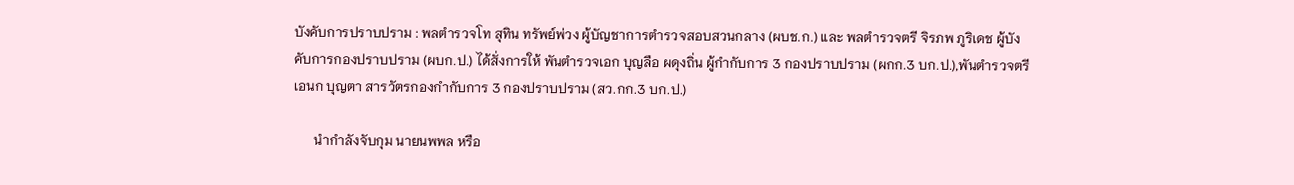บังคับการปราบปราม : พลตำรวจโท สุทิน ทรัพย์พ่วง ผู้บัญชาการตำรวจสอบสวนกลาง (ผบช.ก.) และ พลตำรวจตรี จิรภพ ภูริเดช ผู้บังคับการกองปราบปราม (ผบก.ป.) ได้สั่งการให้ พันตำรวจเอก บุญลือ ผดุงถิ่น ผู้กำกับการ 3 กองปราบปราม (ผกก.3 บก.ป.),พันตำรวจตรี เอนก บุญตา สารวัตรกองกำกับการ 3 กองปราบปราม (สว.กก.3 บก.ป.)

      นำกำลังจับกุม นายนพพล หรือ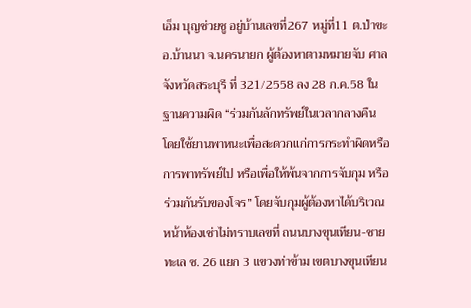เอ็ม บุญช่วยชู อยู่บ้านเลขที่267 หมู่ที่11 ต.ป่าขะ อ.บ้านนา จ.นครนายก ผู้ต้องหาตามหมายจับ ศาลจังหวัดสระบุรี ที่ 321/2558 ลง 28 ก.ค.58 ในฐานความผิด “ร่วมกันลักทรัพย์ในเวลากลางคืน โดยใช้ยานพาหนะเพื่อสะดวกแก่การกระทำผิดหรือการพาทรัพย์ไป หรือเพื่อให้พ้นจากการจับกุม หรือร่วมกันรับของโจร” โดยจับกุมผู้ต้องหาได้บริเวณหน้าห้องเช่าไม่ทราบเลขที่ ถนนบางขุนเทียน-ชายทะเล ซ. 26 แยก 3 แขวงท่าข้าม เขตบางขุนเทียน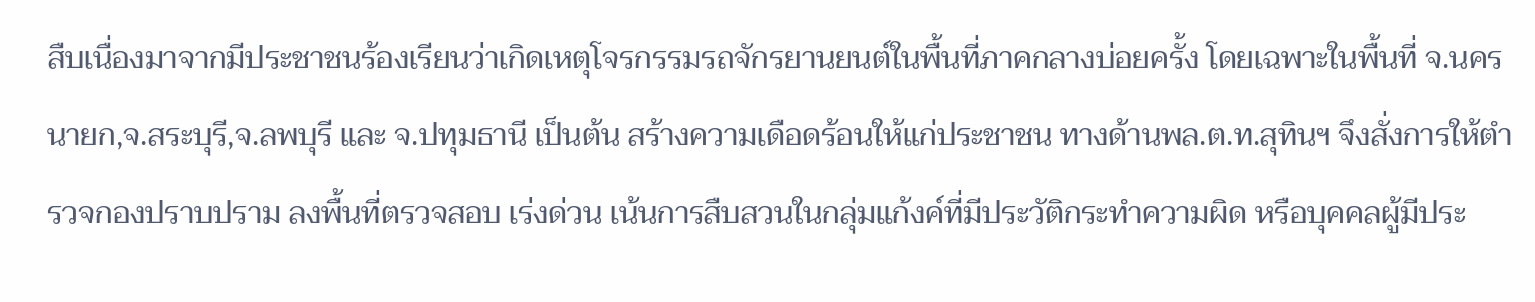สืบเนื่องมาจากมีประชาชนร้องเรียนว่าเกิดเหตุโจรกรรมรถจักรยานยนต์ในพื้นที่ภาคกลางบ่อยครั้ง โดยเฉพาะในพื้นที่ จ.นครนายก,จ.สระบุรี,จ.ลพบุรี และ จ.ปทุมธานี เป็นต้น สร้างความเดือดร้อนให้แก่ประชาชน ทางด้านพล.ต.ท.สุทินฯ จึงสั่งการให้ตำรวจกองปราบปราม ลงพื้นที่ตรวจสอบ เร่งด่วน เน้นการสืบสวนในกลุ่มแก้งค์ที่มีประวัติกระทำความผิด หรือบุคคลผู้มีประ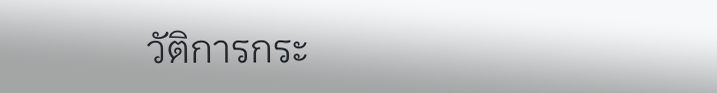วัติการกระ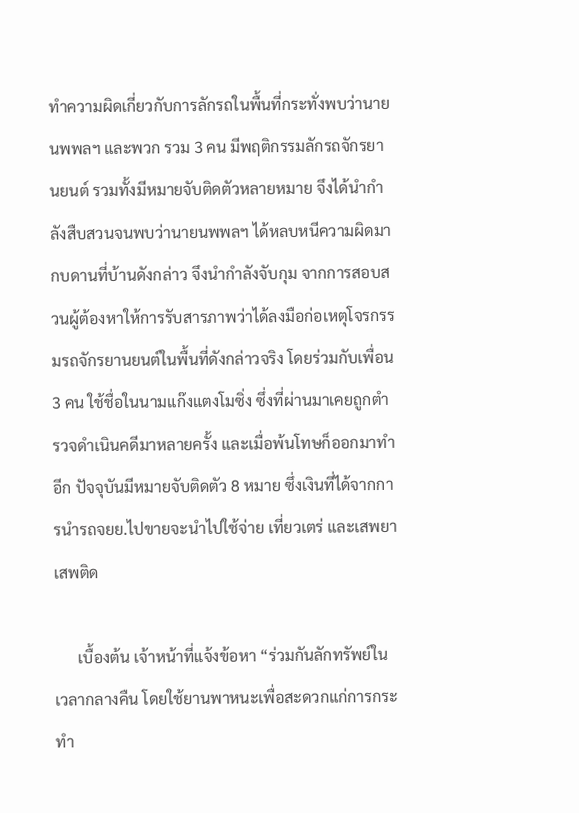ทำความผิดเกี่ยวกับการลักรถในพื้นที่กระทั่งพบว่านายนพพลฯ และพวก รวม 3 คน มีพฤติกรรมลักรถจักรยานยนต์ รวมทั้งมีหมายจับติดตัวหลายหมาย จึงได้นำกำลังสืบสวนจนพบว่านายนพพลฯ ได้หลบหนีความผิดมากบดานที่บ้านดังกล่าว จึงนำกำลังจับกุม จากการสอบสวนผู้ต้องหาให้การรับสารภาพว่าได้ลงมือก่อเหตุโจรกรรมรถจักรยานยนต์ในพื้นที่ดังกล่าวจริง โดยร่วมกับเพื่อน 3 คน ใช้ชื่อในนามแก๊งแตงโมซิ่ง ซึ่งที่ผ่านมาเคยถูกตำรวจดำเนินคดีมาหลายครั้ง และเมื่อพ้นโทษก็ออกมาทำอีก ปัจจุบันมีหมายจับติดตัว 8 หมาย ซึ่งเงินที่ได้จากการนำรถจยย.ไปขายจะนำไปใช้จ่าย เที่ยวเตร่ และเสพยาเสพติด

      เบื้องต้น เจ้าหน้าที่แจ้งข้อหา “ร่วมกันลักทรัพย์ในเวลากลางคืน โดยใช้ยานพาหนะเพื่อสะดวกแก่การกระทำ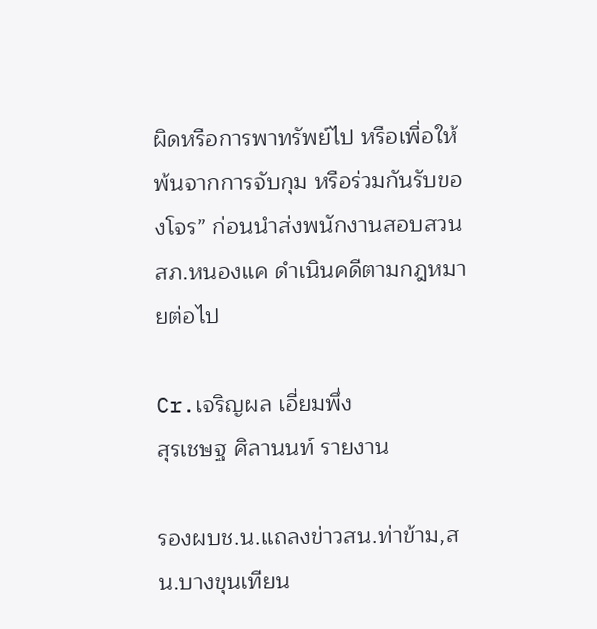ผิดหรือการพาทรัพย์ไป หรือเพื่อให้พ้นจากการจับกุม หรือร่วมกันรับของโจร” ก่อนนำส่งพนักงานสอบสวน สภ.หนองแค ดำเนินคดีตามกฎหมายต่อไป

Cr.เจริญผล เอี่ยมพึ่ง
สุรเชษฐ ศิลานนท์ รายงาน

รองผบช.น.แถลงข่าวสน.ท่าข้าม,สน.บางขุนเทียน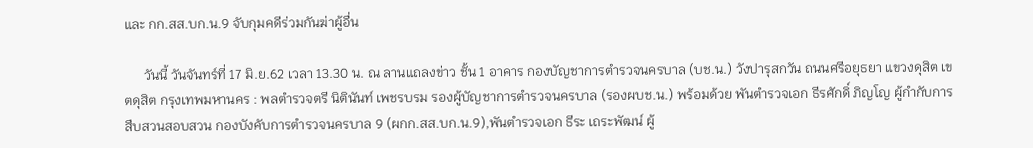และ กก.สส.บก.น.9 จับกุมคดีร่วมกันฆ่าผู้อื่น

      วันนี้ วันจันทร์ที่ 17 มิ.ย.62 เวลา 13.30 น. ณ ลานแถลงข่าว ชั้น 1 อาคาร กองบัญชาการตำรวจนครบาล (บช.น.) วังปารุสกวัน ถนนศรีอยุธยา แขวงดุสิต เขตดุสิต กรุงเทพมหานคร : พลตำรวจตรี นิตินันท์ เพชรบรม รองผู้บัญชาการตำรวจนครบาล (รองผบช.น.) พร้อมด้วย พันตำรวจเอก ธีรศักดิ์ ภิญโญ ผู้กำกับการสืบสวนสอบสวน กองบังคับการตำรวจนครบาล 9 (ผกก.สส.บก.น.9),พันตำรวจเอก ธีระ เถระพัฒน์ ผู้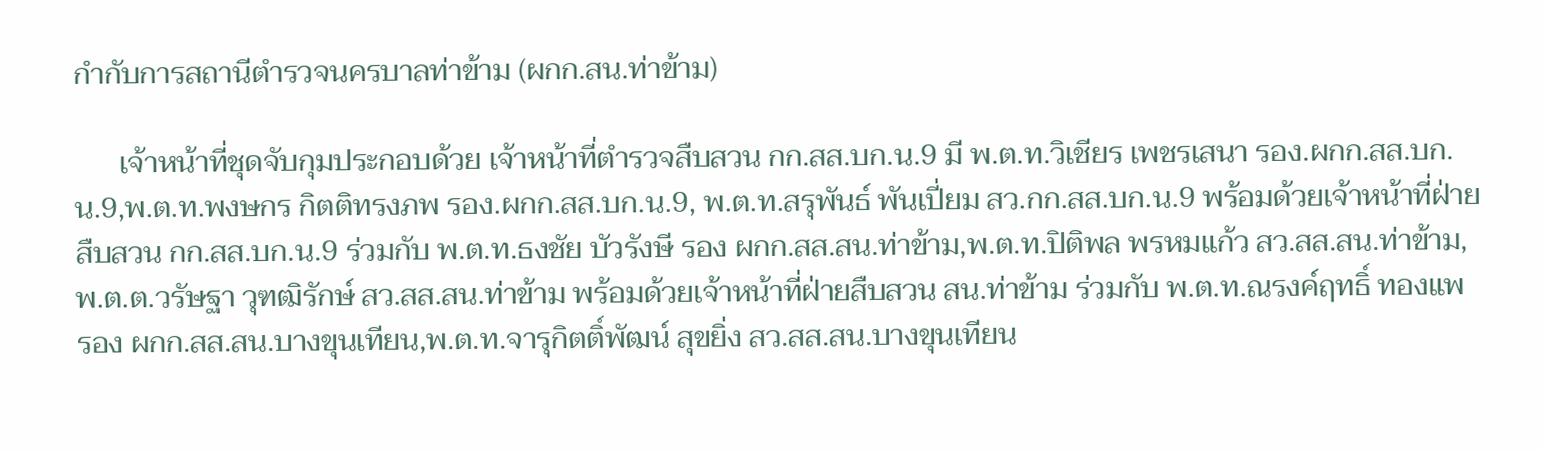กำกับการสถานีตำรวจนครบาลท่าข้าม (ผกก.สน.ท่าข้าม)

      เจ้าหน้าที่ชุดจับกุมประกอบด้วย เจ้าหน้าที่ตำรวจสืบสวน กก.สส.บก.น.9 มี พ.ต.ท.วิเชียร เพชรเสนา รอง.ผกก.สส.บก.น.9,พ.ต.ท.พงษกร กิตติทรงภพ รอง.ผกก.สส.บก.น.9, พ.ต.ท.สรุพันธ์ พันเปี่ยม สว.กก.สส.บก.น.9 พร้อมด้วยเจ้าหน้าที่ฝ่ายสืบสวน กก.สส.บก.น.9 ร่วมกับ พ.ต.ท.ธงชัย บัวรังษี รอง ผกก.สส.สน.ท่าข้าม,พ.ต.ท.ปิติพล พรหมแก้ว สว.สส.สน.ท่าข้าม,พ.ต.ต.วรัษฐา วุฑฒิรักษ์ สว.สส.สน.ท่าข้าม พร้อมด้วยเจ้าหน้าที่ฝ่ายสืบสวน สน.ท่าข้าม ร่วมกับ พ.ต.ท.ณรงค์ฤทธิ์ ทองแพ รอง ผกก.สส.สน.บางขุนเทียน,พ.ต.ท.จารุกิตติ์พัฒน์ สุขยิ่ง สว.สส.สน.บางขุนเทียน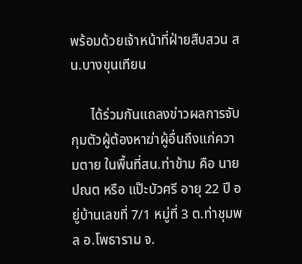พร้อมด้วยเจ้าหน้าที่ฝ่ายสืบสวน สน.บางขุนเทียน

      ได้ร่วมกันแถลงข่าวผลการจับกุมตัวผู้ต้องหาฆ่าผู้อื่นถึงแก่ความตาย ในพื้นที่สน.ท่าข้าม คือ นายปณต หรือ แป๊ะบัวศรี อายุ 22 ปี อยู่บ้านเลขที่ 7/1 หมู่ที่ 3 ต.ท่าชุมพล อ.โพธาราม จ.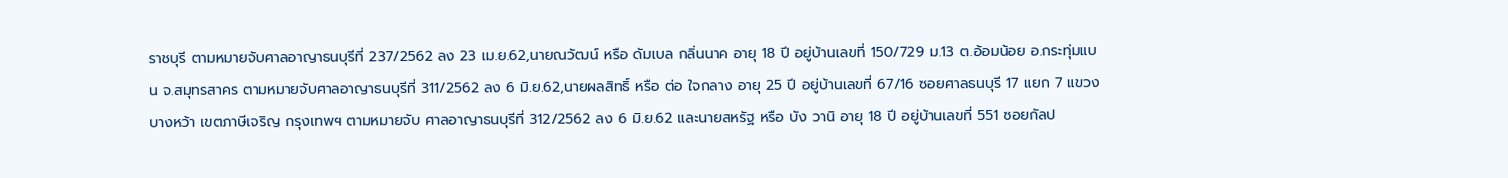ราชบุรี ตามหมายจับศาลอาญาธนบุรีที่ 237/2562 ลง 23 เม.ย.62,นายณวัฒน์ หรือ ดัมเบล กลิ่นนาค อายุ 18 ปี อยู่บ้านเลขที่ 150/729 ม.13 ต.อ้อมน้อย อ.กระทุ่มแบน จ.สมุทรสาคร ตามหมายจับศาลอาญาธนบุรีที่ 311/2562 ลง 6 มิ.ย.62,นายผลสิทธิ์ หรือ ต่อ ใจกลาง อายุ 25 ปี อยู่บ้านเลขที่ 67/16 ซอยศาลธนบุรี 17 แยก 7 แขวงบางหว้า เขตภาษีเจริญ กรุงเทพฯ ตามหมายจับ ศาลอาญาธนบุรีที่ 312/2562 ลง 6 มิ.ย.62 และนายสหรัฐ หรือ บัง วานิ อายุ 18 ปี อยู่บ้านเลขที่ 551 ซอยกัลป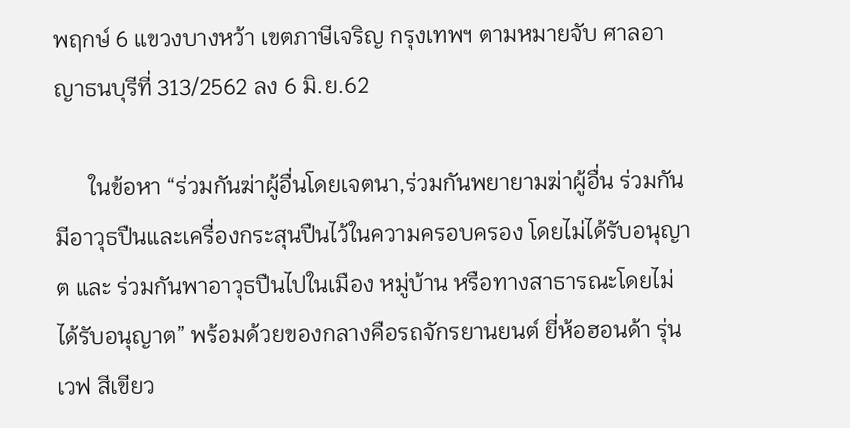พฤกษ์ 6 แขวงบางหว้า เขตภาษีเจริญ กรุงเทพฯ ตามหมายจับ ศาลอาญาธนบุรีที่ 313/2562 ลง 6 มิ.ย.62

      ในข้อหา “ร่วมกันฆ่าผู้อื่นโดยเจตนา,ร่วมกันพยายามฆ่าผู้อื่น ร่วมกันมีอาวุธปืนและเครื่องกระสุนปืนไว้ในความครอบครอง โดยไม่ได้รับอนุญาต และ ร่วมกันพาอาวุธปืนไปในเมือง หมู่บ้าน หรือทางสาธารณะโดยไม่ได้รับอนุญาต” พร้อมด้วยของกลางคือรถจักรยานยนต์ ยี่ห้อฮอนด้า รุ่นเวฟ สีเขียว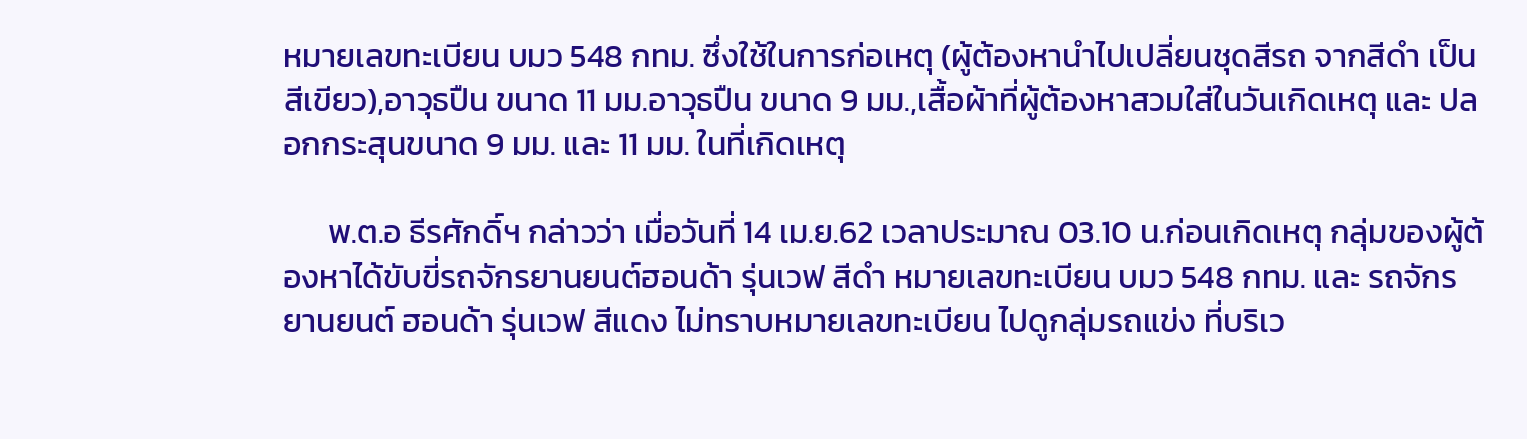หมายเลขทะเบียน บมว 548 กทม. ซึ่งใช้ในการก่อเหตุ (ผู้ต้องหานำไปเปลี่ยนชุดสีรถ จากสีดำ เป็น สีเขียว),อาวุธปืน ขนาด 11 มม.อาวุธปืน ขนาด 9 มม.,เสื้อผ้าที่ผู้ต้องหาสวมใส่ในวันเกิดเหตุ และ ปลอกกระสุนขนาด 9 มม. และ 11 มม. ในที่เกิดเหตุ

      พ.ต.อ ธีรศักดิ์ฯ กล่าวว่า เมื่อวันที่ 14 เม.ย.62 เวลาประมาณ 03.10 น.ก่อนเกิดเหตุ กลุ่มของผู้ต้องหาได้ขับขี่รถจักรยานยนต์ฮอนด้า รุ่นเวฟ สีดำ หมายเลขทะเบียน บมว 548 กทม. และ รถจักรยานยนต์ ฮอนด้า รุ่นเวฟ สีแดง ไม่ทราบหมายเลขทะเบียน ไปดูกลุ่มรถแข่ง ที่บริเว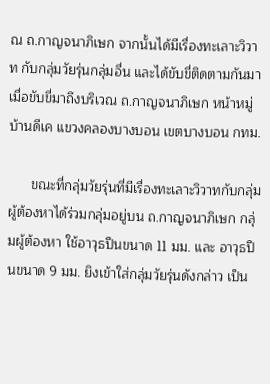ณ ถ.กาญจนาภิเษก จากนั้นได้มีเรื่องทะเลาะวิวาท กับกลุ่มวัยรุ่นกลุ่มอื่น และได้ขับขี่ติดตามกันมา เมื่อขับขี่มาถึงบริเวณ ถ.กาญจนาภิเษก หน้าหมู่บ้านดีเค แขวงคลองบางบอน เขตบางบอน กทม.

      ขณะที่กลุ่มวัยรุ่นที่มีเรื่องทะเลาะวิวาทกับกลุ่มผู้ต้องหาได้ร่วมกลุ่มอยู่บน ถ.กาญจนาภิเษก กลุ่มผู้ต้องหา ใช้อาวุธปืนขนาด 11 มม. และ อาวุธปืนขนาด 9 มม. ยิงเข้าใส่กลุ่มวัยรุ่นดังกล่าว เป็น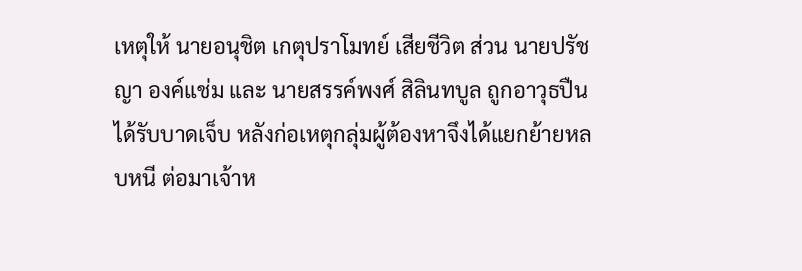เหตุให้ นายอนุชิต เกตุปราโมทย์ เสียชีวิต ส่วน นายปรัชญา องค์แช่ม และ นายสรรค์พงศ์ สิลินทบูล ถูกอาวุธปืนได้รับบาดเจ็บ หลังก่อเหตุกลุ่มผู้ต้องหาจึงได้แยกย้ายหลบหนี ต่อมาเจ้าห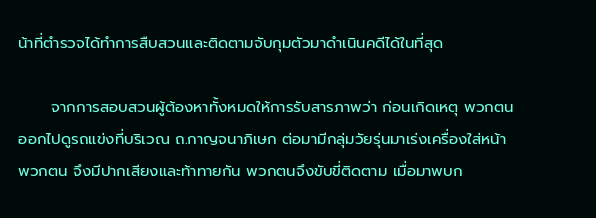น้าที่ตำรวจได้ทำการสืบสวนและติดตามจับกุมตัวมาดำเนินคดีได้ในที่สุด

      จากการสอบสวนผู้ต้องหาทั้งหมดให้การรับสารภาพว่า ก่อนเกิดเหตุ พวกตนออกไปดูรถแข่งที่บริเวณ ถ.กาญจนาภิเษก ต่อมามีกลุ่มวัยรุ่นมาเร่งเครื่องใส่หน้าพวกตน จึงมีปากเสียงและท้าทายกัน พวกตนจึงขับขี่ติดตาม เมื่อมาพบก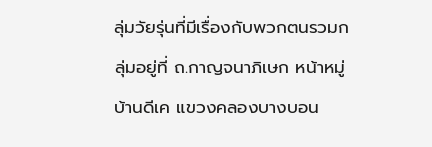ลุ่มวัยรุ่นที่มีเรื่องกับพวกตนรวมกลุ่มอยู่ที่ ถ.กาญจนาภิเษก หน้าหมู่บ้านดีเค แขวงคลองบางบอน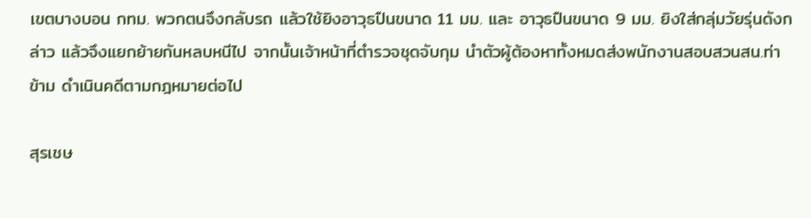เขตบางบอน กทม. พวกตนจึงกลับรถ แล้วใช้ยิงอาวุธปืนขนาด 11 มม. และ อาวุธปืนขนาด 9 มม. ยิงใส่กลุ่มวัยรุ่นดังกล่าว แล้วจึงแยกย้ายกันหลบหนีไป จากนั้นเจ้าหน้าที่ตำรวจชุดจับกุม นำตัวผู้ต้องหาทั้งหมดส่งพนักงานสอบสวนสน.ท่าข้าม ดำเนินคดีตามกฎหมายต่อไป

สุรเชษ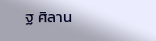ฐ ศิลาน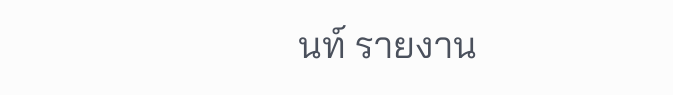นท์ รายงาน